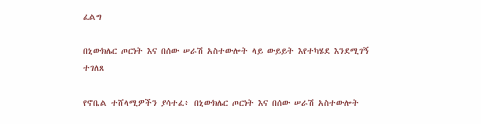ፈልግ

በኒውክሌር ጦርነት እና በሰው ሠራሽ አስተውሎት ላይ ውይይት እየተካሄደ እንደሚገኝ ተገለጸ

የኖቤል ተሸላሚዎችን ያሳተፈ፥ በኒውክሌር ጦርነት እና በሰው ሠራሽ አስተውሎት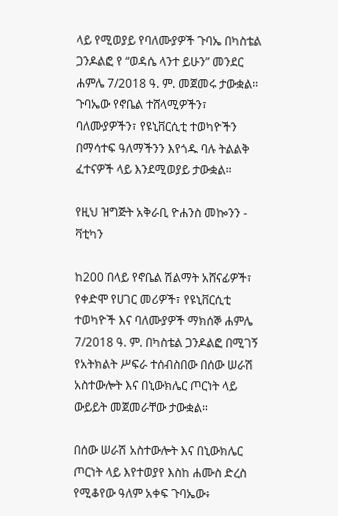ላይ የሚወያይ የባለሙያዎች ጉባኤ በካስቴል ጋንዶልፎ የ “ወዳሴ ላንተ ይሁን” መንደር ሐምሌ 7/2018 ዓ. ም. መጀመሩ ታውቋል። ጉባኤው የኖቤል ተሸላሚዎችን፣ ባለሙያዎችን፣ የዩኒቨርሲቲ ተወካዮችን በማሳተፍ ዓለማችንን እየጎዱ ባሉ ትልልቅ ፈተናዎች ላይ እንደሚወያይ ታውቋል።

የዚህ ዝግጅት አቅራቢ ዮሐንስ መኰንን - ቫቲካን

ከ200 በላይ የኖቤል ሽልማት አሸናፊዎች፣ የቀድሞ የሀገር መሪዎች፣ የዩኒቨርሲቲ ተወካዮች እና ባለሙያዎች ማክሰኞ ሐምሌ 7/2018 ዓ. ም. በካስቴል ጋንዶልፎ በሚገኝ የአትክልት ሥፍራ ተሰብስበው በሰው ሠራሽ አስተውሎት እና በኒውክሌር ጦርነት ላይ ውይይት መጀመራቸው ታውቋል።

በሰው ሠራሽ አስተውሎት እና በኒውክሌር ጦርነት ላይ እየተወያየ እስከ ሐሙስ ድረስ የሚቆየው ዓለም አቀፍ ጉባኤው፥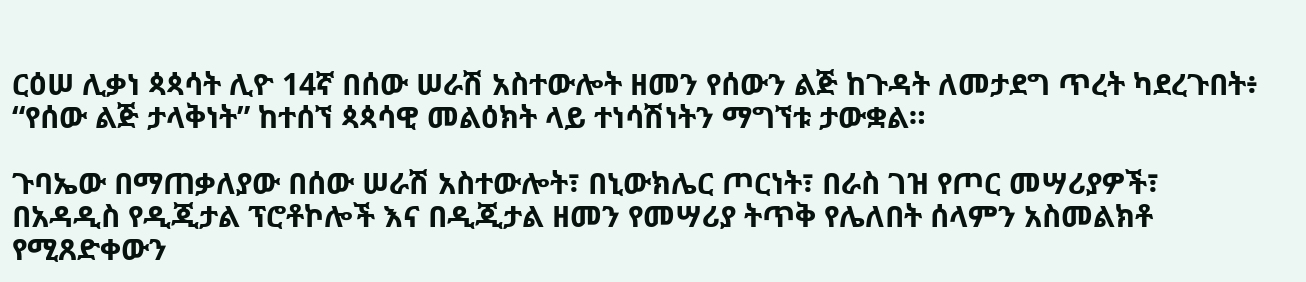ርዕሠ ሊቃነ ጳጳሳት ሊዮ 14ኛ በሰው ሠራሽ አስተውሎት ዘመን የሰውን ልጅ ከጉዳት ለመታደግ ጥረት ካደረጉበት፥ “የሰው ልጅ ታላቅነት” ከተሰኘ ጳጳሳዊ መልዕክት ላይ ተነሳሽነትን ማግኘቱ ታውቋል።

ጉባኤው በማጠቃለያው በሰው ሠራሽ አስተውሎት፣ በኒውክሌር ጦርነት፣ በራስ ገዝ የጦር መሣሪያዎች፣ በአዳዲስ የዲጂታል ፕሮቶኮሎች እና በዲጂታል ዘመን የመሣሪያ ትጥቅ የሌለበት ሰላምን አስመልክቶ የሚጸድቀውን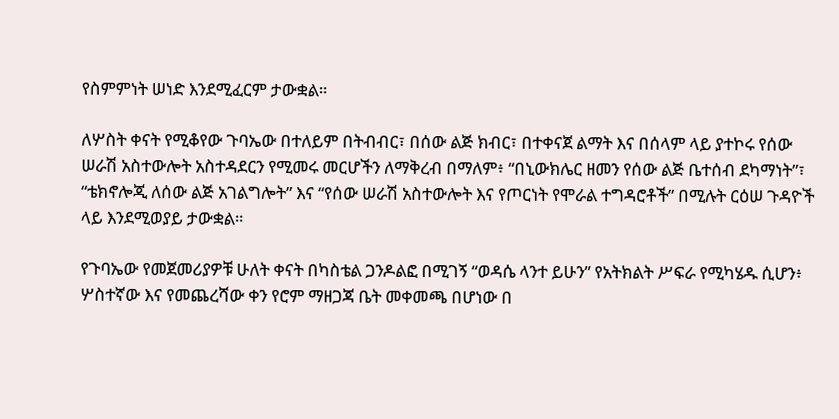የስምምነት ሠነድ እንደሚፈርም ታውቋል።

ለሦስት ቀናት የሚቆየው ጉባኤው በተለይም በትብብር፣ በሰው ልጅ ክብር፣ በተቀናጀ ልማት እና በሰላም ላይ ያተኮሩ የሰው ሠራሽ አስተውሎት አስተዳደርን የሚመሩ መርሆችን ለማቅረብ በማለም፥ “በኒውክሌር ዘመን የሰው ልጅ ቤተሰብ ደካማነት”፣ “ቴክኖሎጂ ለሰው ልጅ አገልግሎት” እና “የሰው ሠራሽ አስተውሎት እና የጦርነት የሞራል ተግዳሮቶች” በሚሉት ርዕሠ ጉዳዮች ላይ እንደሚወያይ ታውቋል።

የጉባኤው የመጀመሪያዎቹ ሁለት ቀናት በካስቴል ጋንዶልፎ በሚገኝ “ወዳሴ ላንተ ይሁን” የአትክልት ሥፍራ የሚካሄዱ ሲሆን፥ ሦስተኛው እና የመጨረሻው ቀን የሮም ማዘጋጃ ቤት መቀመጫ በሆነው በ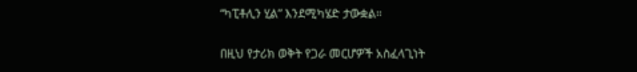“ካፒቶሊን ሂል” እንደሚካሄድ ታውቋል።

በዚህ የታሪክ ወቅት የጋራ መርሆዎች አስፈላጊነት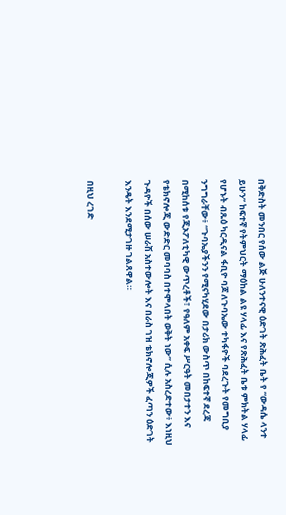በቅድስት መንበር የሰው ልጅ ሁለንተናዊ ዕድገት ጽሕፈት ቤት የ “ውዳሴ ላንተ ይሁን” ከፍተኛ የትምህርት ማዕከል ልዩ ሃላፊ እና የጽሕፈት ቤቱ ምክትል ሃላፊ የሆኑት ብጹዕ ካርዲናል ፋቢዮ ባጆ ለጉባኤው ተካፋዮች ባደረጉት የመግቢያ ንግግራቸው፥ “ጉባኤያችንን የሚናካሂደው በታሪክ ውስጥ በከፍተኛ ደረጃ በሚከሰቱ የጂኦፖለቲካዊ ውጥረቶች፣ የዓለም አቀፍ ሥርዓት መበታተን እና የቴክኖሎጂ ውድድር መባባስ በተሞላበት ወቅት ነው” ሲሉ አስረድተው፥ እነዚህ ጉዳዮች በሰው ሠራሽ አስተውሎት እና በራስ ገዝ ቴክኖሎጂዎች ፈጣን ዕድገት እንዴት እንደሚታገዙ ገልጸዋል።

በዚህ ረገድ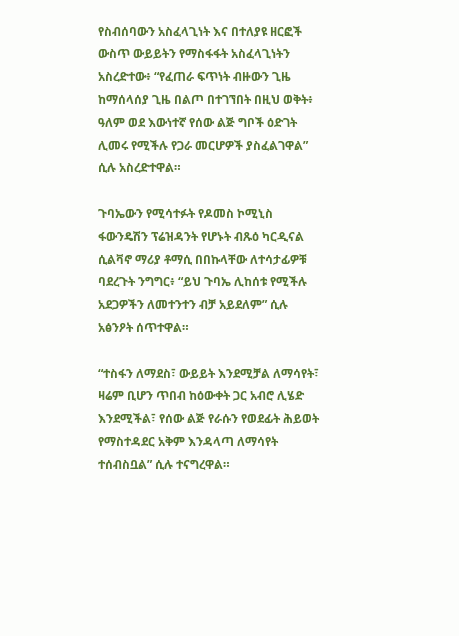የስብሰባውን አስፈላጊነት እና በተለያዩ ዘርፎች ውስጥ ውይይትን የማስፋፋት አስፈላጊነትን አስረድተው፥ “የፈጠራ ፍጥነት ብዙውን ጊዜ ከማሰላሰያ ጊዜ በልጦ በተገኘበት በዚህ ወቅት፥ ዓለም ወደ እውነተኛ የሰው ልጅ ግቦች ዕድገት ሊመሩ የሚችሉ የጋራ መርሆዎች ያስፈልገዋል” ሲሉ አስረድተዋል።

ጉባኤውን የሚሳተፉት የዶመስ ኮሚኒስ ፋውንዴሽን ፕሬዝዳንት የሆኑት ብጹዕ ካርዲናል ሲልቫኖ ማሪያ ቶማሲ በበኩላቸው ለተሳታፊዎቹ ባደረጉት ንግግር፥ “ይህ ጉባኤ ሊከሰቱ የሚችሉ አደጋዎችን ለመተንተን ብቻ አይደለም” ሲሉ አፅንዖት ሰጥተዋል።

“ተስፋን ለማደስ፣ ውይይት እንደሚቻል ለማሳየት፣ ዛሬም ቢሆን ጥበብ ከዕውቀት ጋር አብሮ ሊሄድ እንደሚችል፣ የሰው ልጅ የራሱን የወደፊት ሕይወት የማስተዳደር አቅም እንዳላጣ ለማሳየት ተሰብስቧል” ሲሉ ተናግረዋል።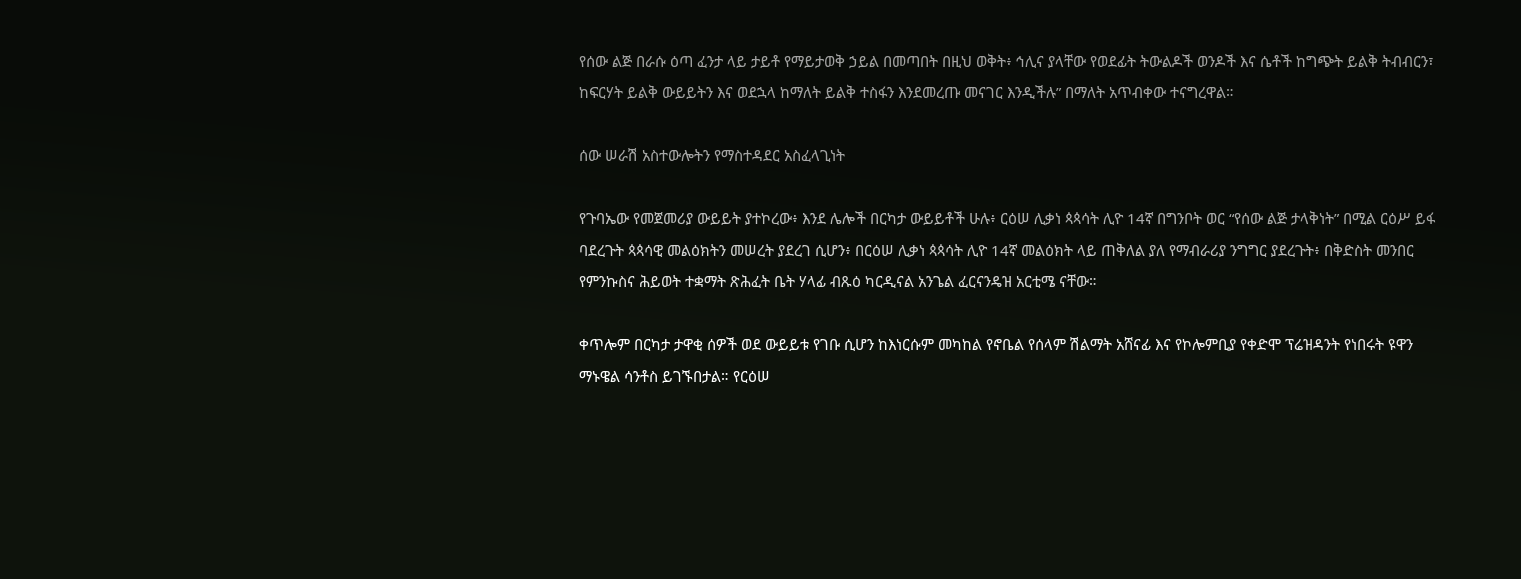የሰው ልጅ በራሱ ዕጣ ፈንታ ላይ ታይቶ የማይታወቅ ኃይል በመጣበት በዚህ ወቅት፥ ኅሊና ያላቸው የወደፊት ትውልዶች ወንዶች እና ሴቶች ከግጭት ይልቅ ትብብርን፣ ከፍርሃት ይልቅ ውይይትን እና ወደኋላ ከማለት ይልቅ ተስፋን እንደመረጡ መናገር እንዲችሉ” በማለት አጥብቀው ተናግረዋል።

ሰው ሠራሽ አስተውሎትን የማስተዳደር አስፈላጊነት

የጉባኤው የመጀመሪያ ውይይት ያተኮረው፥ እንደ ሌሎች በርካታ ውይይቶች ሁሉ፥ ርዕሠ ሊቃነ ጳጳሳት ሊዮ 14ኛ በግንቦት ወር “የሰው ልጅ ታላቅነት” በሚል ርዕሥ ይፋ ባደረጉት ጳጳሳዊ መልዕክትን መሠረት ያደረገ ሲሆን፥ በርዕሠ ሊቃነ ጳጳሳት ሊዮ 14ኛ መልዕክት ላይ ጠቅለል ያለ የማብራሪያ ንግግር ያደረጉት፥ በቅድስት መንበር የምንኩስና ሕይወት ተቋማት ጽሕፈት ቤት ሃላፊ ብጹዕ ካርዲናል አንጌል ፈርናንዴዝ አርቲሜ ናቸው።

ቀጥሎም በርካታ ታዋቂ ሰዎች ወደ ውይይቱ የገቡ ሲሆን ከእነርሱም መካከል የኖቤል የሰላም ሽልማት አሸናፊ እና የኮሎምቢያ የቀድሞ ፕሬዝዳንት የነበሩት ዩዋን ማኑዌል ሳንቶስ ይገኙበታል። የርዕሠ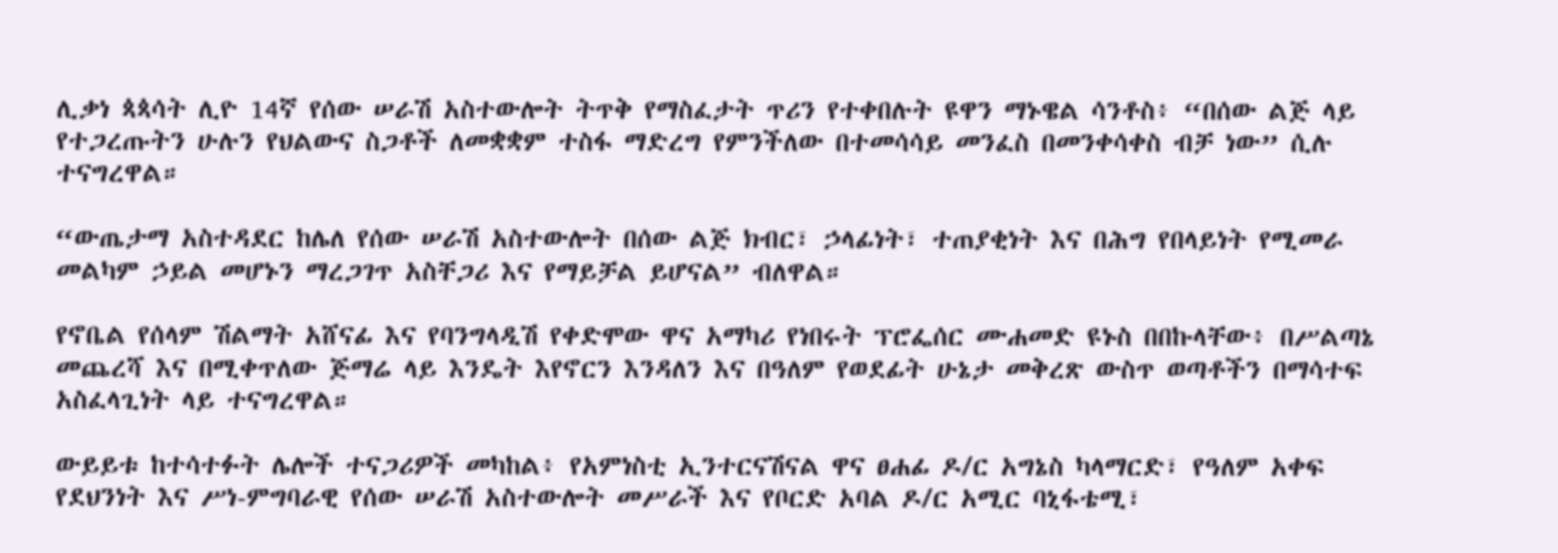ሊቃነ ጳጳሳት ሊዮ 14ኛ የሰው ሠራሽ አስተውሎት ትጥቅ የማስፈታት ጥሪን የተቀበሉት ዩዋን ማኑዌል ሳንቶስ፥ “በሰው ልጅ ላይ የተጋረጡትን ሁሉን የህልውና ስጋቶች ለመቋቋም ተስፋ ማድረግ የምንችለው በተመሳሳይ መንፈስ በመንቀሳቀስ ብቻ ነው” ሲሉ ተናግረዋል።

“ውጤታማ አስተዳደር ከሌለ የሰው ሠራሽ አስተውሎት በሰው ልጅ ክብር፣ ኃላፊነት፣ ተጠያቂነት እና በሕግ የበላይነት የሚመራ መልካም ኃይል መሆኑን ማረጋገጥ አስቸጋሪ እና የማይቻል ይሆናል” ብለዋል።

የኖቤል የሰላም ሽልማት አሸናፊ እና የባንግላዲሽ የቀድሞው ዋና አማካሪ የነበሩት ፕሮፌሰር ሙሐመድ ዩኑስ በበኩላቸው፥ በሥልጣኔ መጨረሻ እና በሚቀጥለው ጅማሬ ላይ እንዴት እየኖርን እንዳለን እና በዓለም የወደፊት ሁኔታ መቅረጽ ውስጥ ወጣቶችን በማሳተፍ አስፈላጊነት ላይ ተናግረዋል።

ውይይቱ ከተሳተፉት ሌሎች ተናጋሪዎች መካከል፥ የአምነስቲ ኢንተርናሽናል ዋና ፀሐፊ ዶ/ር አግኔስ ካላማርድ፣ የዓለም አቀፍ የደህንነት እና ሥነ-ምግባራዊ የሰው ሠራሽ አስተውሎት መሥራች እና የቦርድ አባል ዶ/ር አሚር ባኒፋቴሚ፣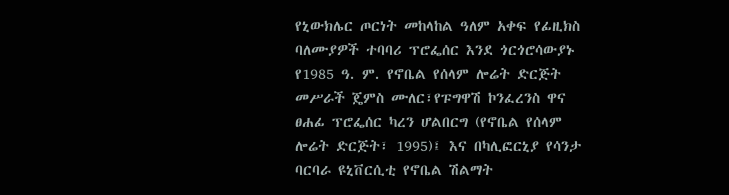የኒውክሌር ጦርነት መከላከል ዓለም አቀፍ የፊዚክስ ባለሙያዎች ተባባሪ ፕሮፌሰር እንደ ጎርጎሮሳውያኑ የ1985 ዓ. ም. የኖቤል የሰላም ሎሬት ድርጅት መሥራች ጄምስ ሙለር፣የፑግዋሽ ኮንፈረንስ ዋና ፀሐፊ ፕሮፌሰር ካረን ሆልበርግ (የኖቤል የሰላም ሎሬት ድርጅት፣ 1995)፤ እና በካሊፎርኒያ የሳንታ ባርባራ ዩኒቨርሲቲ የኖቤል ሽልማት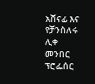አሸናፊ እና የቻንስለሩ ሊቀ መንበር ፕሮፌሰር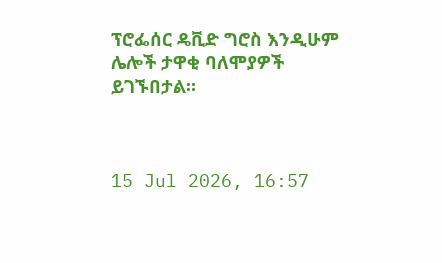ፕሮፌሰር ዴቪድ ግሮስ እንዲሁም ሌሎች ታዋቂ ባለሞያዎች ይገኙበታል።



15 Jul 2026, 16:57